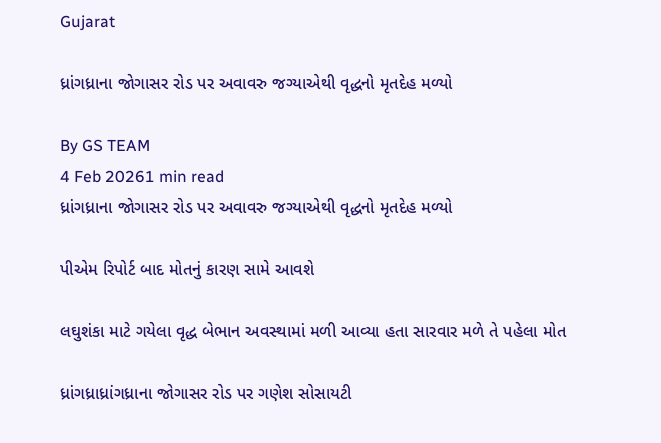Gujarat

ધ્રાંગધ્રાના જોગાસર રોડ પર અવાવરુ જગ્યાએથી વૃદ્ધનો મૃતદેહ મળ્યો

By GS TEAM
4 Feb 20261 min read
ધ્રાંગધ્રાના જોગાસર રોડ પર અવાવરુ જગ્યાએથી વૃદ્ધનો મૃતદેહ મળ્યો

પીએમ રિપોર્ટ બાદ મોતનું કારણ સામે આવશે

લઘુશંકા માટે ગયેલા વૃદ્ધ બેભાન અવસ્થામાં મળી આવ્યા હતા સારવાર મળે તે પહેલા મોત

ધ્રાંગધ્રાધ્રાંગધ્રાના જોગાસર રોડ પર ગણેશ સોસાયટી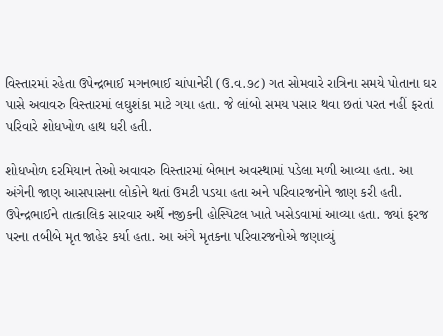વિસ્તારમાં રહેતા ઉપેન્દ્રભાઈ મગનભાઈ ચાંપાનેરી (ઉ.વ.૭૮) ગત સોમવારે રાત્રિના સમયે પોતાના ઘર પાસે અવાવરુ વિસ્તારમાં લઘુશંકા માટે ગયા હતા. જે લાંબો સમય પસાર થવા છતાં પરત નહીં ફરતાં પરિવારે શોધખોળ હાથ ધરી હતી.

શોધખોળ દરમિયાન તેઓ અવાવરુ વિસ્તારમાં બેભાન અવસ્થામાં પડેલા મળી આવ્યા હતા. આ અંગેની જાણ આસપાસના લોકોને થતાં ઉમટી પડયા હતા અને પરિવારજનોને જાણ કરી હતી. ઉપેન્દ્રભાઈને તાત્કાલિક સારવાર અર્થે નજીકની હોસ્પિટલ ખાતે ખસેડવામાં આવ્યા હતા. જ્યાં ફરજ પરના તબીબે મૃત જાહેર કર્યા હતા. આ અંગે મૃતકના પરિવારજનોએ જણાવ્યું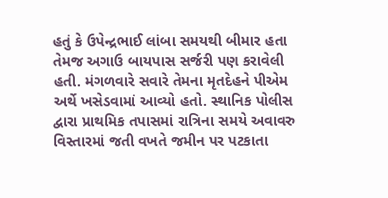હતું કે ઉપેન્દ્રભાઈ લાંબા સમયથી બીમાર હતા તેમજ અગાઉ બાયપાસ સર્જરી પણ કરાવેલી હતી. મંગળવારે સવારે તેમના મૃતદેહને પીએમ અર્થે ખસેડવામાં આવ્યો હતો. સ્થાનિક પોલીસ દ્વારા પ્રાથમિક તપાસમાં રાત્રિના સમયે અવાવરુ વિસ્તારમાં જતી વખતે જમીન પર પટકાતા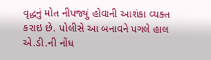વૃદ્ધનું મોત નીપજ્યું હોવાની આશંકા વ્યક્ત કરાઇ છે. પોલીસે આ બનાવને પગલે હાલ એ.ડી.ની નોંધ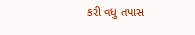કરી વધુ તપાસ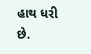હાથ ધરી છે.